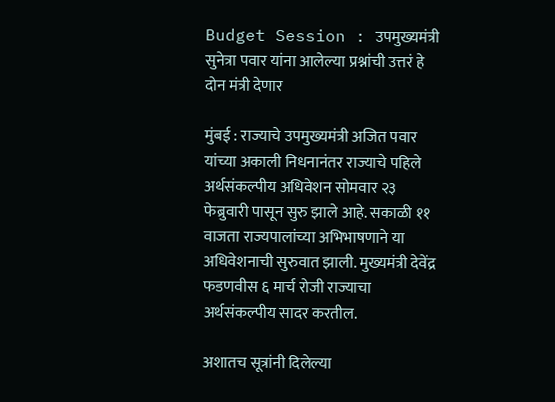Budget Session : उपमुख्यमंत्री सुनेत्रा पवार यांना आलेल्या प्रश्नांची उत्तरं हे दोन मंत्री देणार

मुंबई : राज्याचे उपमुख्यमंत्री अजित पवार यांच्या अकाली निधनानंतर राज्याचे पहिले अर्थसंकल्पीय अधिवेशन सोमवार २३ फेब्रुवारी पासून सुरु झाले आहे. सकाळी ११ वाजता राज्यपालांच्या अभिभाषणाने या अधिवेशनाची सुरुवात झाली. मुख्यमंत्री देवेंद्र फडणवीस ६ मार्च रोजी राज्याचा अर्थसंकल्पीय सादर करतील.

अशातच सूत्रांनी दिलेल्या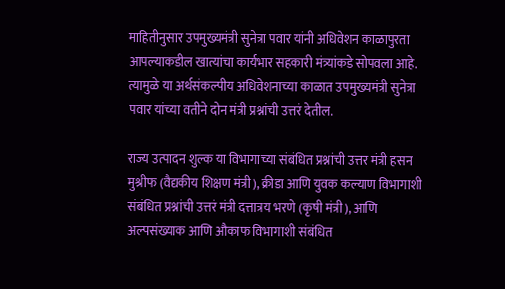माहितीनुसार उपमुख्यमंत्री सुनेत्रा पवार यांनी अधिवेशन काळापुरता आपल्याकडील खात्यांचा कार्यभार सहकारी मंत्र्यांकडे सोपवला आहे. त्यामुळे या अर्थसंकल्पीय अधिवेशनाच्या काळात उपमुख्यमंत्री सुनेत्रा पवार यांच्या वतीने दोन मंत्री प्रश्नांची उत्तरं देतील.

राज्य उत्पादन शुल्क या विभागाच्या संबंधित प्रश्नांची उत्तर मंत्री हसन मुश्रीफ (वैद्यकीय शिक्षण मंत्री), क्रीडा आणि युवक कल्याण विभागाशी संबंधित प्रश्नांची उत्तरं मंत्री दत्तात्रय भरणे (कृषी मंत्री), आणि अल्पसंख्याक आणि औकाफ विभागाशी संबंधित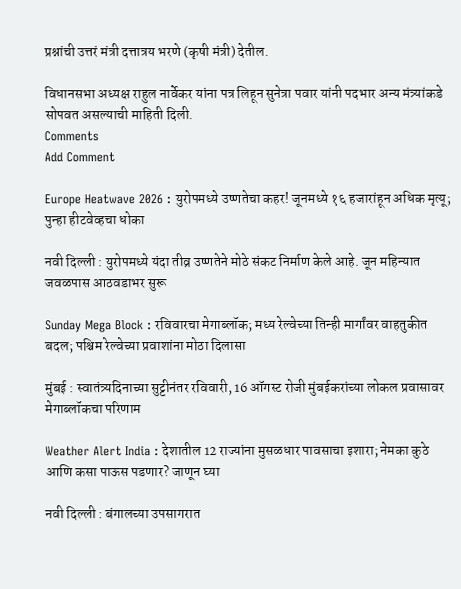प्रश्नांची उत्तरं मंत्री दत्तात्रय भरणे (कृषी मंत्री) देतील.

विधानसभा अध्यक्ष राहुल नार्वेकर यांना पत्र लिहून सुनेत्रा पवार यांनी पदभार अन्य मंत्र्यांकडे सोपवत असल्याची माहिती दिली.
Comments
Add Comment

Europe Heatwave 2026 : युरोपमध्ये उष्णतेचा कहर! जूनमध्ये १६ हजारांहून अधिक मृत्यू; पुन्हा हीटवेव्हचा धोका

नवी दिल्ली : युरोपमध्ये यंदा तीव्र उष्णतेने मोठे संकट निर्माण केले आहे. जून महिन्यात जवळपास आठवडाभर सुरू

Sunday Mega Block : रविवारचा मेगाब्लॉक; मध्य रेल्वेच्या तिन्ही मार्गांवर वाहतुकीत बदल; पश्चिम रेल्वेच्या प्रवाशांना मोठा दिलासा

मुंबई : स्वातंत्र्यदिनाच्या सुट्टीनंतर रविवारी, 16 ऑगस्ट रोजी मुंबईकरांच्या लोकल प्रवासावर मेगाब्लॉकचा परिणाम

Weather Alert India : देशातील 12 राज्यांना मुसळधार पावसाचा इशारा; नेमका कुठे आणि कसा पाऊस पडणार? जाणून घ्या

नवी दिल्ली : बंगालच्या उपसागरात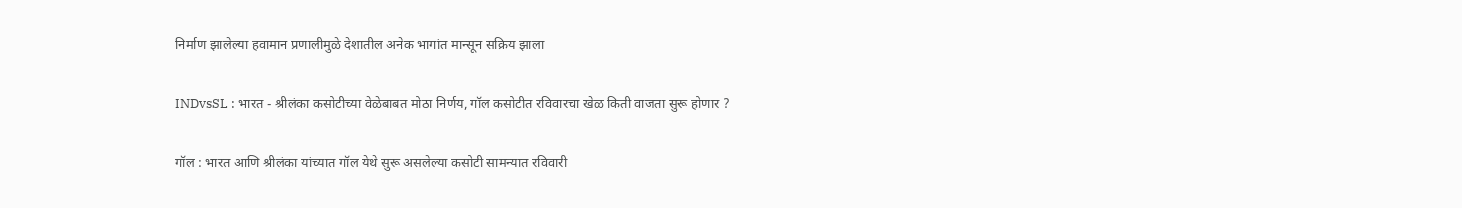निर्माण झालेल्या हवामान प्रणालीमुळे देशातील अनेक भागांत मान्सून सक्रिय झाला

INDvsSL : भारत - श्रीलंका कसोटीच्या वेळेबाबत मोठा निर्णय, गॉल कसोटीत रविवारचा खेळ किती वाजता सुरू होणार ?

गॉल : भारत आणि श्रीलंका यांच्यात गॉल येथे सुरू असलेल्या कसोटी सामन्यात रविवारी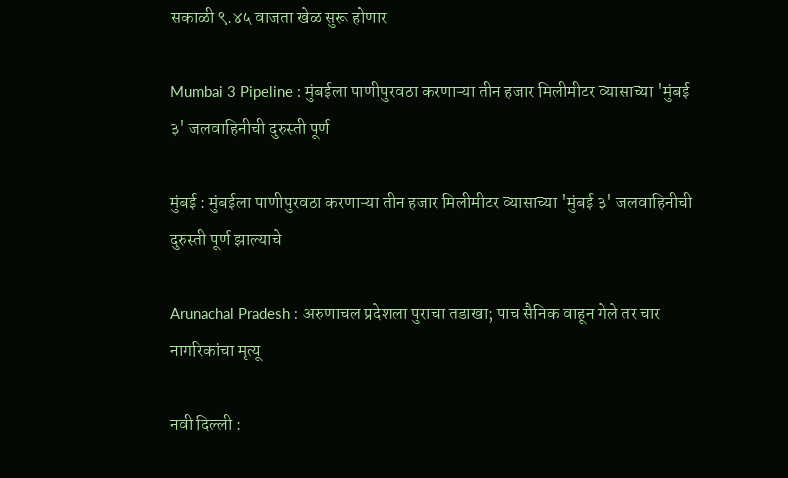सकाळी ९.४५ वाजता खेळ सुरू होणार

Mumbai 3 Pipeline : मुंबईला पाणीपुरवठा करणाऱ्या तीन हजार मिलीमीटर व्यासाच्या 'मुंबई ३' जलवाहिनीची दुरुस्ती पूर्ण

मुंबई : मुंबईला पाणीपुरवठा करणाऱ्या तीन हजार मिलीमीटर व्यासाच्या 'मुंबई ३' जलवाहिनीची दुरुस्ती पूर्ण झाल्याचे

Arunachal Pradesh : अरुणाचल प्रदेशला पुराचा तडाखा; पाच सैनिक वाहून गेले तर चार नागरिकांचा मृत्यू

नवी दिल्ली :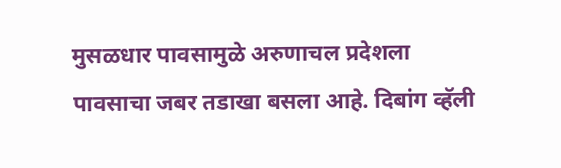मुसळधार पावसामुळे अरुणाचल प्रदेशला पावसाचा जबर तडाखा बसला आहे. दिबांग व्हॅली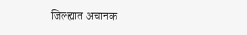जिल्ह्यात अचानक